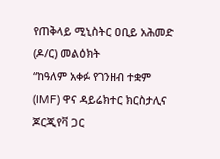የጠቅላይ ሚኒስትር ዐቢይ አሕመድ (ዶ/ር) መልዕክት
“ከዓለም አቀፉ የገንዘብ ተቋም (IMF) ዋና ዳይሬክተር ክርስታሊና ጆርጂየቫ ጋር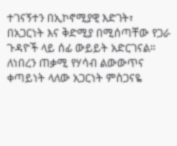ተገናኝተን በኢኮኖሚያዊ እድገት፣ በአጋርነት እና ቅድሚያ በሚሰጣቸው የጋራ ጉዳዮች ላይ ሰፊ ውይይት አድርገናል።
ለነበረን ጠቃሚ የሃሳብ ልውውጥና ቀጣይነት ላለው አጋርነት ምስጋናዬ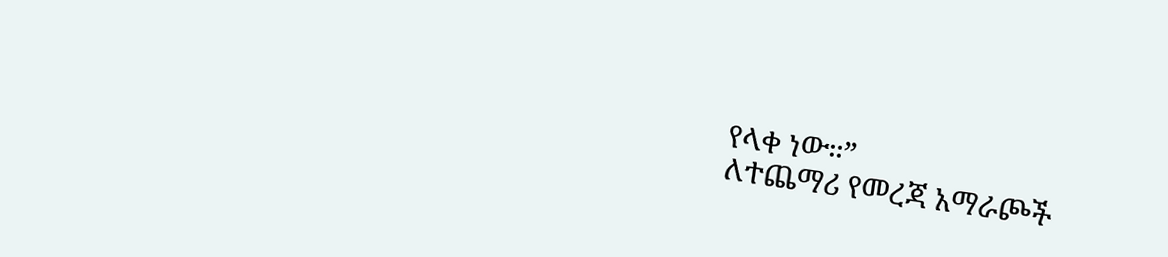የላቀ ነው።”
ለተጨማሪ የመረጃ አማራጮች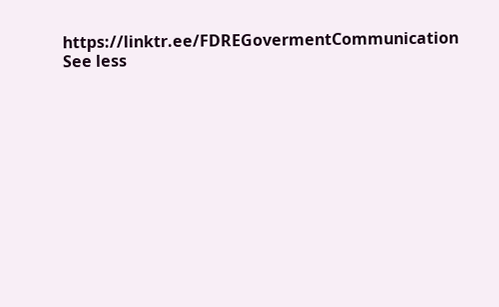https://linktr.ee/FDREGovermentCommunication
See less